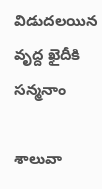విడుదలయిన వృద్ద ఖైదీకి సన్మనాం

శాలువా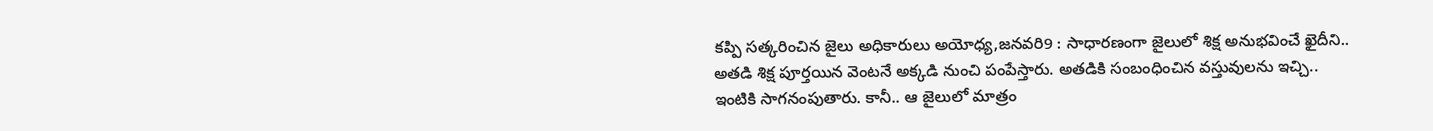కప్పి సత్కరించిన జైలు అధికారులు అయోధ్య,జనవరి9 : సాధారణంగా జైలులో శిక్ష అనుభవించే ఖైదీని.. అతడి శిక్ష పూర్తయిన వెంటనే అక్కడి నుంచి పంపేస్తారు. అతడికి సంబంధించిన వస్తువులను ఇచ్చి.. ఇంటికి సాగనంపుతారు. కానీ.. ఆ జైలులో మాత్రం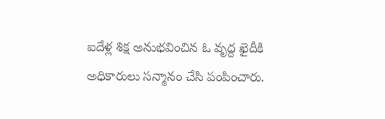ఐదేళ్ల శిక్ష అనుభవించిన ఓ వృద్ద ఖైదీకి అధికారులు సన్మానం చేసి పంపించారు.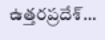ఉత్తరప్రదేశ్…